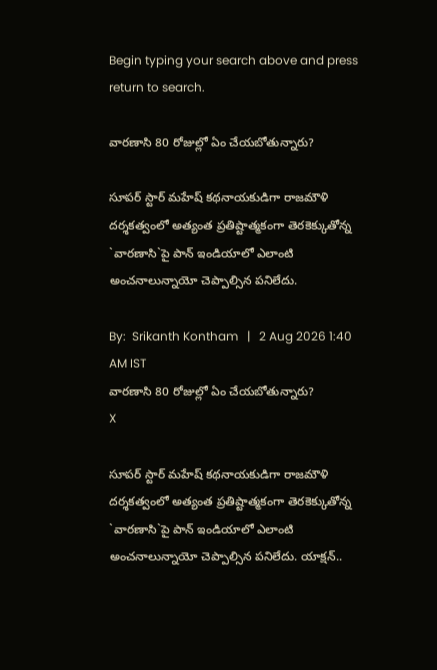Begin typing your search above and press return to search.

వార‌ణాసి 80 రోజుల్లో ఏం చేయ‌బోతున్నారు?

సూపర్ స్టార్ మహేష్ క‌థ‌నాయ‌కుడిగా రాజమౌళి దర్శకత్వంలో అత్యంత ప్ర‌తిష్టాత్మ‌కంగా తెరకెక్కుతోన్న `వారణాసి`పై పాన్ ఇండియాలో ఎలాంటి అంచ‌నాలున్నాయో చెప్పాల్సిన ప‌నిలేదు.

By:  Srikanth Kontham   |   2 Aug 2026 1:40 AM IST
వార‌ణాసి 80 రోజుల్లో ఏం చేయ‌బోతున్నారు?
X

సూపర్ స్టార్ మహేష్ క‌థ‌నాయ‌కుడిగా రాజమౌళి దర్శకత్వంలో అత్యంత ప్ర‌తిష్టాత్మ‌కంగా తెరకెక్కుతోన్న `వారణాసి`పై పాన్ ఇండియాలో ఎలాంటి అంచ‌నాలున్నాయో చెప్పాల్సిన ప‌నిలేదు. యాక్షన్..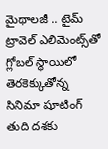మైథాలజీ .. టైమ్ ట్రావెల్ ఎలిమెంట్స్‌తో గ్లోబల్ స్థాయిలో తెర‌కెక్కుతోన్న‌ సినిమా షూటింగ్ తుది దశకు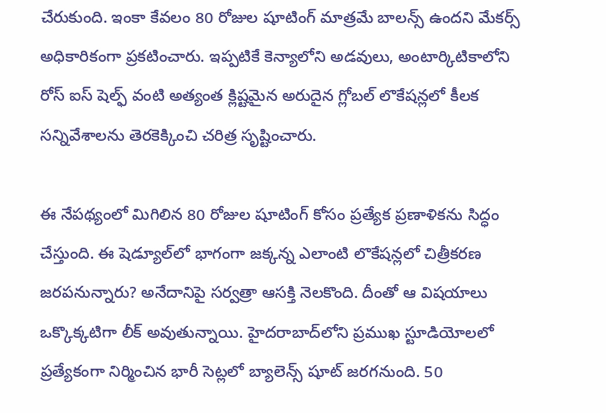చేరుకుంది. ఇంకా కేవలం 80 రోజుల షూటింగ్ మాత్రమే బాలన్స్ ఉందని మేకర్స్ అధికారికంగా ప్రకటించారు. ఇప్పటికే కెన్యాలోని అడవులు, అంటార్కిటికాలోని రోస్ ఐస్ షెల్ఫ్ వంటి అత్యంత క్లిష్టమైన అరుదైన గ్లోబల్ లొకేషన్లలో కీలక సన్నివేశాలను తెరకెక్కించి చరిత్ర సృష్టించారు.

ఈ నేప‌థ్యంలో మిగిలిన 80 రోజుల షూటింగ్ కోసం ప్రత్యేక ప్రణాళికను సిద్ధం చేస్తుంది. ఈ షెడ్యూల్‌లో భాగంగా జక్కన్న ఎలాంటి లొకేషన్లలో చిత్రీకరణ జరపనున్నారు? అనేదానిపై సర్వత్రా ఆసక్తి నెలకొంది. దీంతో ఆ విష‌యాలు ఒక్కొక్క‌టిగా లీక్ అవుతున్నాయి. హైదరాబాద్‌లోని ప్రముఖ స్టూడియోలలో ప్రత్యేకంగా నిర్మించిన భారీ సెట్లలో బ్యాలెన్స్ షూట్ జరగనుంది. 50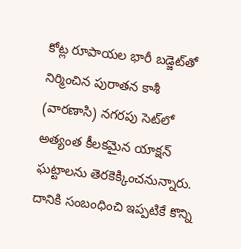కోట్ల రూపాయల భారీ బడ్జెట్‌తో నిర్మించిన పురాతన కాశీ (వారణాసి) నగరపు సెట్‌లో అత్యంత కీలకమైన యాక్షన్ ఘట్టాలను తెర‌కెక్కించ‌నున్నారు. దానికి సంబంధించి ఇప్ప‌టికే కొన్ని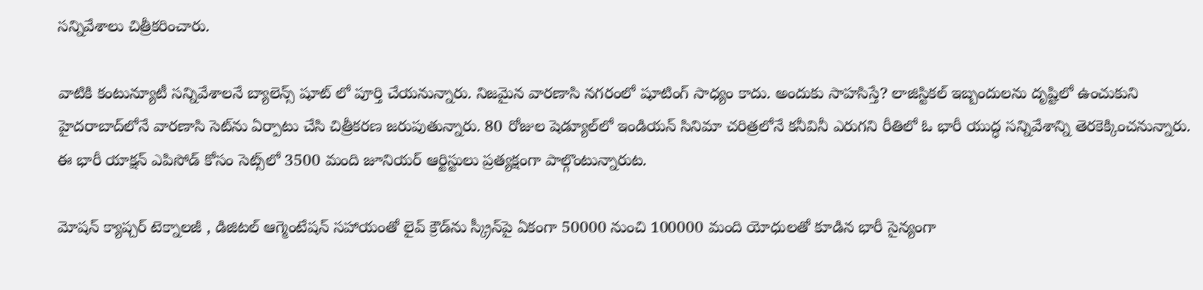స‌న్నివేశాలు చిత్రీక‌రించారు.

వాటికి కంటున్యూటీ స‌న్నివేశాల‌నే బ్యాలెన్స్ షూట్ లో పూర్తి చేయ‌నున్నారు. నిజమైన వారణాసి నగరంలో షూటింగ్ సాధ్యం కాదు. అందుకు సాహ‌సిస్తే? లాజిస్టికల్ ఇబ్బందులను దృష్టిలో ఉంచుకుని హైదరాబాద్‌లోనే వార‌ణాసి సెట్‌ను ఏర్పాటు చేసి చిత్రీకరణ జరుపుతున్నారు. 80 రోజుల షెడ్యూల్‌లో ఇండియన్ సినిమా చరిత్రలోనే కనీవినీ ఎరుగని రీతిలో ఓ భారీ యుద్ధ సన్నివేశాన్ని తెర‌కెక్కించ‌నున్నారు. ఈ భారీ యాక్షన్ ఎపిసోడ్ కోసం సెట్స్‌లో 3500 మంది జూనియర్ ఆర్టిస్టులు ప్రత్యక్షంగా పాల్గొంటున్నారుట‌.

మోషన్ క్యాప్చర్ టెక్నాలజీ , డిజిటల్ ఆగ్మెంటేషన్ సహాయంతో లైవ్ క్రౌడ్‌ను స్క్రీన్‌పై ఏకంగా 50000 నుంచి 100000 మంది యోధులతో కూడిన భారీ సైన్యంగా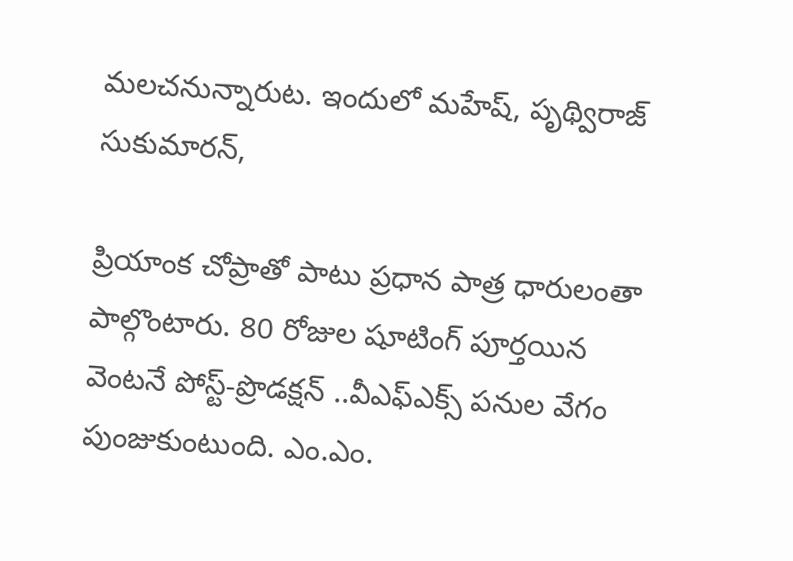మలచనున్నారుట‌. ఇందులో మ‌హేష్‌, పృథ్విరాజ్ సుకుమారన్,

ప్రియాంక చోప్రాతో పాటు ప్ర‌ధాన పాత్ర ధారులంతా పాల్గొంటారు. 80 రోజుల షూటింగ్ పూర్తయిన వెంటనే పోస్ట్-ప్రొడక్షన్ ..వీఎఫ్ఎక్స్ ప‌నుల వేగం పుంజుకుంటుంది. ఎం.ఎం.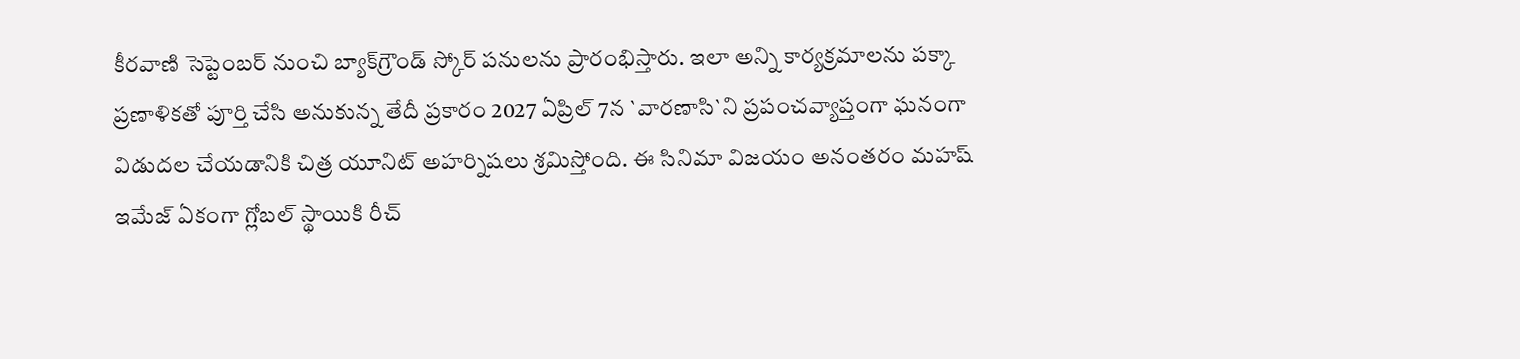కీరవాణి సెప్టెంబర్ నుంచి బ్యాక్‌గ్రౌండ్ స్కోర్ పనులను ప్రారంభిస్తారు. ఇలా అన్ని కార్యక్రమాలను పక్కా ప్రణాళికతో పూర్తి చేసి అనుకున్న తేదీ ప్రకారం 2027 ఏప్రిల్ 7న `వారణాసి`ని ప్రపంచవ్యాప్తంగా ఘ‌నంగా విడుదల చేయడానికి చిత్ర యూనిట్ అహ‌ర్నిష‌లు శ్ర‌మిస్తోంది. ఈ సినిమా విజ‌యం అనంత‌రం మ‌హ‌ష్ ఇమేజ్ ఏకంగా గ్లోబ‌ల్ స్థాయికి రీచ్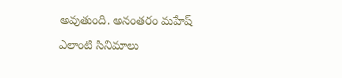అవుతుంది. అనంత‌రం మ‌హేష్ ఎలాంటి సినిమాలు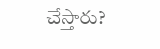చేస్తారు?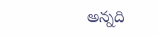అన్న‌ది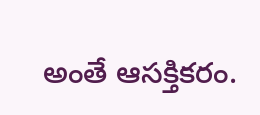అంతే ఆస‌క్తిక‌రం.